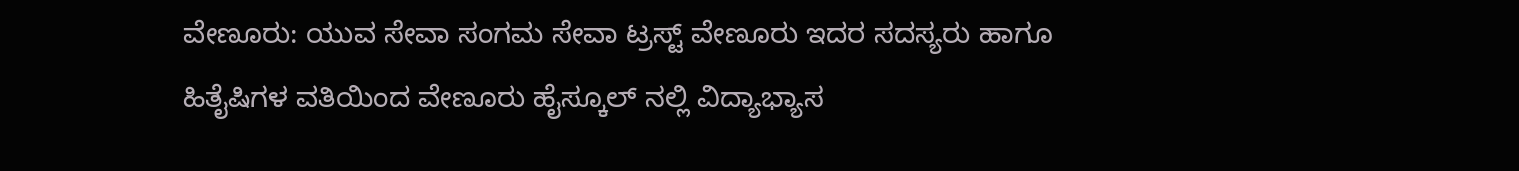ವೇಣೂರು: ಯುವ ಸೇವಾ ಸಂಗಮ ಸೇವಾ ಟ್ರಸ್ಟ್ ವೇಣೂರು ಇದರ ಸದಸ್ಯರು ಹಾಗೂ ಹಿತೈಷಿಗಳ ವತಿಯಿಂದ ವೇಣೂರು ಹೈಸ್ಕೂಲ್ ನಲ್ಲಿ ವಿದ್ಯಾಭ್ಯಾಸ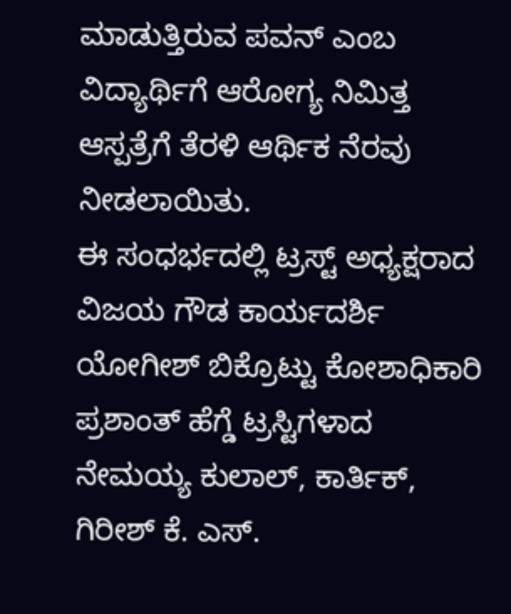ಮಾಡುತ್ತಿರುವ ಪವನ್ ಎಂಬ ವಿದ್ಯಾರ್ಥಿಗೆ ಆರೋಗ್ಯ ನಿಮಿತ್ತ ಆಸ್ಪತ್ರೆಗೆ ತೆರಳಿ ಆರ್ಥಿಕ ನೆರವು ನೀಡಲಾಯಿತು.
ಈ ಸಂಧರ್ಭದಲ್ಲಿ ಟ್ರಸ್ಟ್ ಅಧ್ಯಕ್ಷರಾದ ವಿಜಯ ಗೌಡ ಕಾರ್ಯದರ್ಶಿ ಯೋಗೀಶ್ ಬಿಕ್ರೊಟ್ಟು ಕೋಶಾಧಿಕಾರಿ ಪ್ರಶಾಂತ್ ಹೆಗ್ಡೆ ಟ್ರಸ್ಟಿಗಳಾದ ನೇಮಯ್ಯ ಕುಲಾಲ್, ಕಾರ್ತಿಕ್, ಗಿರೀಶ್ ಕೆ. ಎಸ್.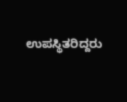ಉಪಸ್ಥಿತರಿದ್ದರು